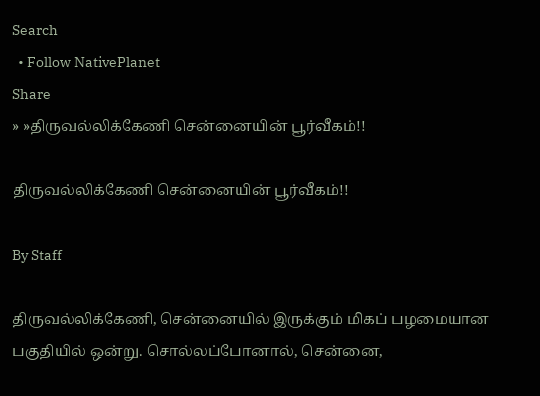Search
  • Follow NativePlanet
Share
» »திருவல்லிக்கேணி சென்னையின் பூர்வீகம்!!

திருவல்லிக்கேணி சென்னையின் பூர்வீகம்!!

By Staff

திருவல்லிக்கேணி, சென்னையில் இருக்கும் மிகப் பழமையான பகுதியில் ஒன்று. சொல்லப்போனால், சென்னை,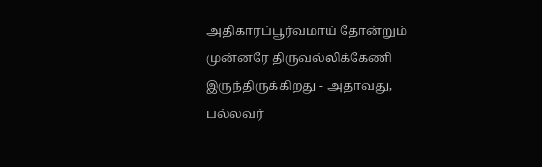அதிகாரப்பூர்வமாய் தோன்றும் முன்னரே திருவல்லிக்கேணி இருந்திருக்கிறது - அதாவது, பல்லவர்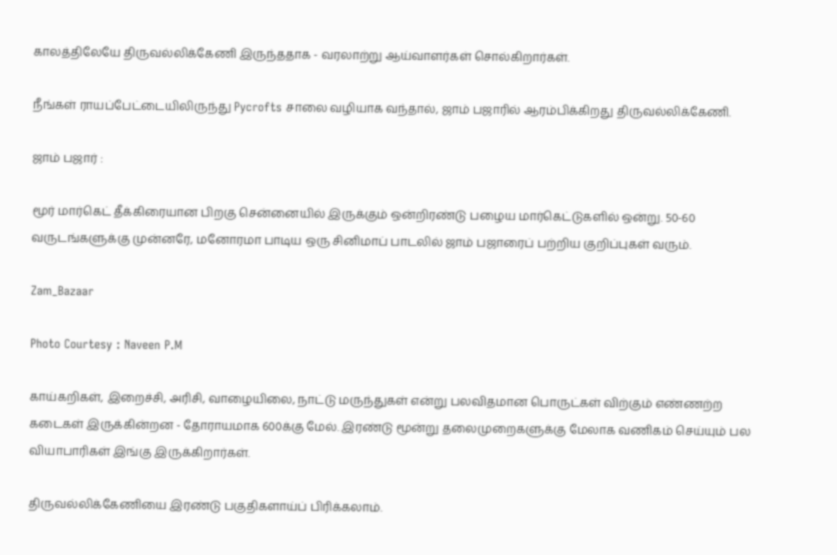காலத்திலேயே திருவல்லிக்கேணி இருந்ததாக - வரலாற்று ஆய்வாளர்கள் சொல்கிறார்கள்.

நீங்கள் ராயப்பேட்டையிலிருந்து Pycrofts சாலை வழியாக வந்தால், ஜாம் பஜாரில் ஆரம்பிக்கிறது திருவல்லிக்கேணி.

ஜாம் பஜார் :

மூர் மார்கெட் தீக்கிரையான பிறகு சென்னையில் இருக்கும் ஒன்றிரண்டு பழைய மார்கெட்டுகளில் ஒன்று. 50-60 வருடங்களுக்கு முன்னரே, மனோரமா பாடிய ஒரு சினிமாப் பாடலில் ஜாம் பஜாரைப் பற்றிய குறிப்புகள் வரும்.

Zam_Bazaar

Photo Courtesy : Naveen P.M

காய்கறிகள், இறைச்சி, அரிசி, வாழையிலை, நாட்டு மருந்துகள் என்று பலவிதமான பொருட்கள் விற்கும் எண்ணற்ற கடைகள் இருக்கின்றன - தோராயமாக 600க்கு மேல். இரண்டு மூன்று தலைமுறைகளுக்கு மேலாக வணிகம் செய்யும் பல வியாபாரிகள் இங்கு இருக்கிறார்கள்.

திருவல்லிக்கேணியை இரண்டு பகுதிகளாய்ப் பிரிக்கலாம்.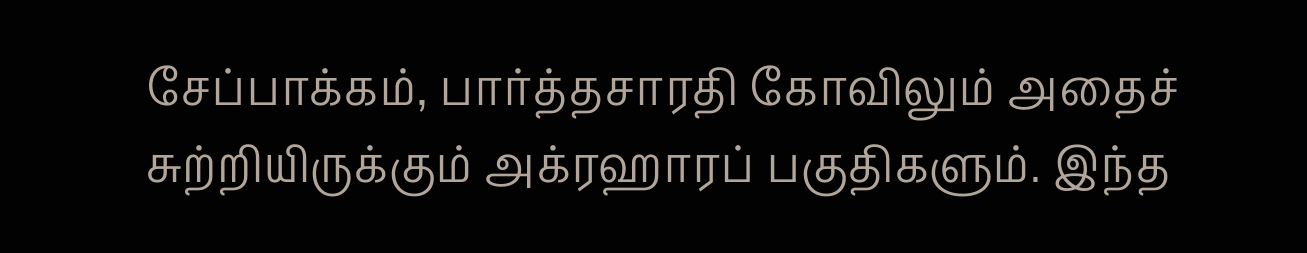சேப்பாக்கம், பார்த்தசாரதி கோவிலும் அதைச் சுற்றியிருக்கும் அக்ரஹாரப் பகுதிகளும். இந்த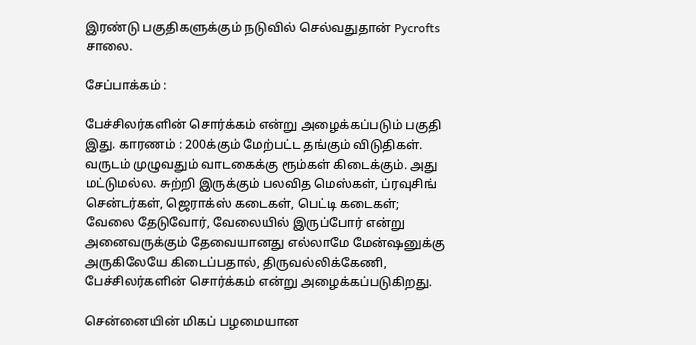இரண்டு பகுதிகளுக்கும் நடுவில் செல்வதுதான் Pycrofts சாலை.

சேப்பாக்கம் :

பேச்சிலர்களின் சொர்க்கம் என்று அழைக்கப்படும் பகுதி இது. காரணம் : 200க்கும் மேற்பட்ட தங்கும் விடுதிகள். வருடம் முழுவதும் வாடகைக்கு ரூம்கள் கிடைக்கும். அது மட்டுமல்ல. சுற்றி இருக்கும் பலவித மெஸ்கள், ப்ரவுசிங் சென்டர்கள், ஜெராக்ஸ் கடைகள், பெட்டி கடைகள்; வேலை தேடுவோர், வேலையில் இருப்போர் என்று அனைவருக்கும் தேவையானது எல்லாமே மேன்ஷனுக்கு அருகிலேயே கிடைப்பதால், திருவல்லிக்கேணி, பேச்சிலர்களின் சொர்க்கம் என்று அழைக்கப்படுகிறது.

சென்னையின் மிகப் பழமையான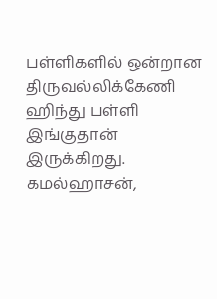பள்ளிகளில் ஒன்றான திருவல்லிக்கேணி ஹிந்து பள்ளி இங்குதான் இருக்கிறது. கமல்ஹாசன்,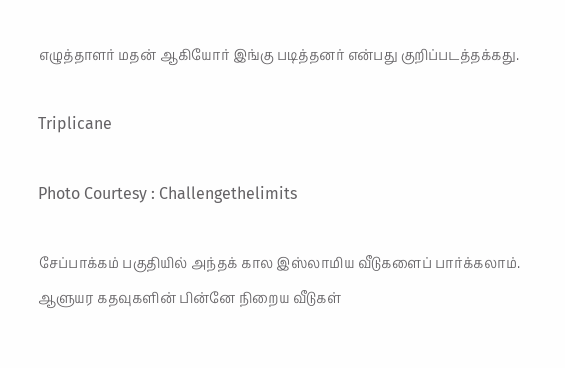எழுத்தாளர் மதன் ஆகியோர் இங்கு படித்தனர் என்பது குறிப்படத்தக்கது.

Triplicane

Photo Courtesy : Challengethelimits

சேப்பாக்கம் பகுதியில் அந்தக் கால இஸ்லாமிய வீடுகளைப் பார்க்கலாம். ஆளுயர கதவுகளின் பின்னே நிறைய வீடுகள்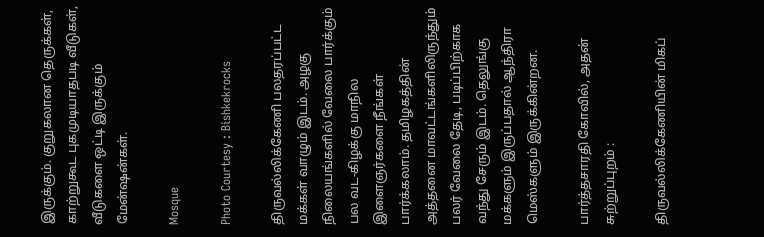இருக்கும். குறுகலான தெருக்கள், காற்றுகூட புகமுடியாதபடி வீடுகள், வீடுகளை ஒட்டி இருக்கும் மேன்ஷன்கள்.

Mosque

Photo Courtesy : Bishkekrocks

திருவல்லிக்கேணி பலதரப்பட்ட மக்கள் வாழும் இடம். அழகு நிலையங்களில் வேலை பார்க்கும் பல வட-கிழக்கு மாநில‌ இளைஞர்களை நீங்கள் பார்க்கலாம். தமிழகத்தின் அத்தனை மாவட்டங்களிலிருந்தும் பலர் வேலை தேடி, படிப்பிற்காக வந்து சேரும் இடம். தெலுங்கு மக்களும் இருப்பதால் ஆந்திரா மெஸ்களும் இருக்கின்றன.

பார்த்தசாரதி கோவில், அதன் சுற்றுப்புறம் :

திருவல்லிக்கேணியின் மிகப்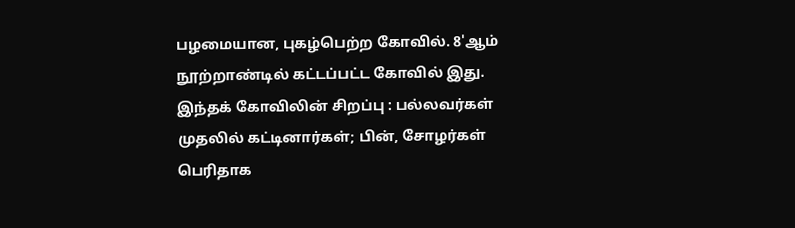பழமையான, புகழ்பெற்ற கோவில். 8'ஆம் நூற்றாண்டில் கட்டப்பட்ட கோவில் இது. இந்தக் கோவிலின் சிறப்பு : பல்லவர்கள் முதலில் கட்டினார்கள்; பின், சோழர்கள் பெரிதாக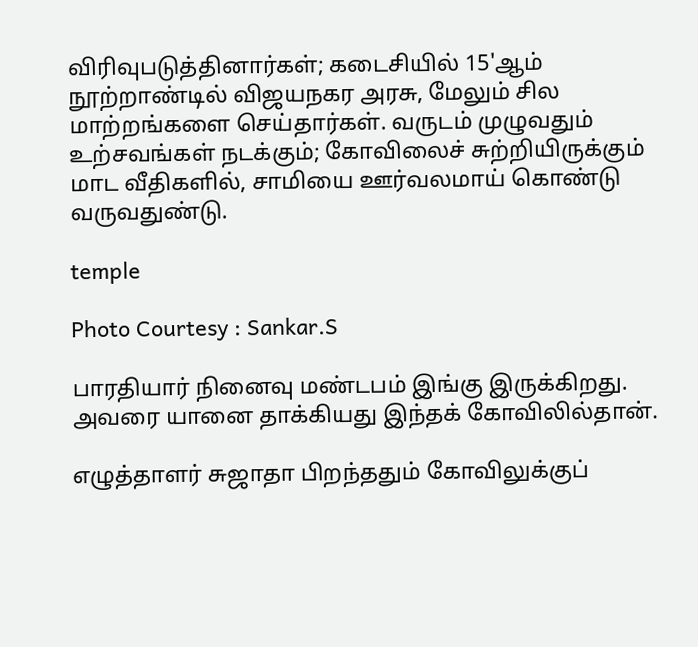விரிவுபடுத்தினார்கள்; கடைசியில் 15'ஆம் நூற்றாண்டில் விஜயநகர அரசு, மேலும் சில மாற்றங்களை செய்தார்கள். வருடம் முழுவதும் உற்சவங்கள் நடக்கும்; கோவிலைச் சுற்றியிருக்கும் மாட வீதிகளில், சாமியை ஊர்வலமாய் கொண்டு வருவதுண்டு.

temple

Photo Courtesy : Sankar.S

பாரதியார் நினைவு மண்டபம் இங்கு இருக்கிறது. அவரை யானை தாக்கியது இந்தக் கோவிலில்தான்.

எழுத்தாளர் சுஜாதா பிறந்ததும் கோவிலுக்குப்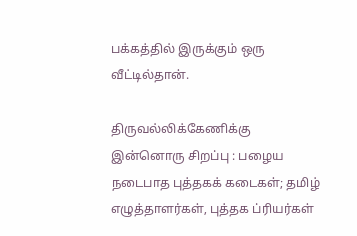பக்கத்தில் இருக்கும் ஒரு வீட்டில்தான்.

திருவல்லிக்கேணிக்கு இன்னொரு சிறப்பு : பழைய நடைபாத புத்தகக் கடைகள்; தமிழ் எழுத்தாளர்கள், புத்தக ப்ரியர்கள்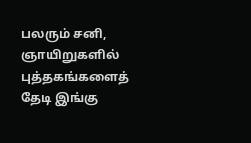பலரும் சனி, ஞாயிறுகளில் புத்தகங்களைத் தேடி இங்கு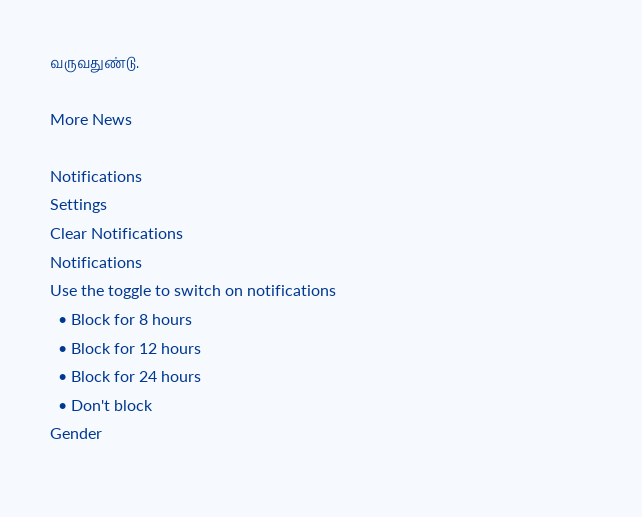வருவதுண்டு.

More News

Notifications
Settings
Clear Notifications
Notifications
Use the toggle to switch on notifications
  • Block for 8 hours
  • Block for 12 hours
  • Block for 24 hours
  • Don't block
Gender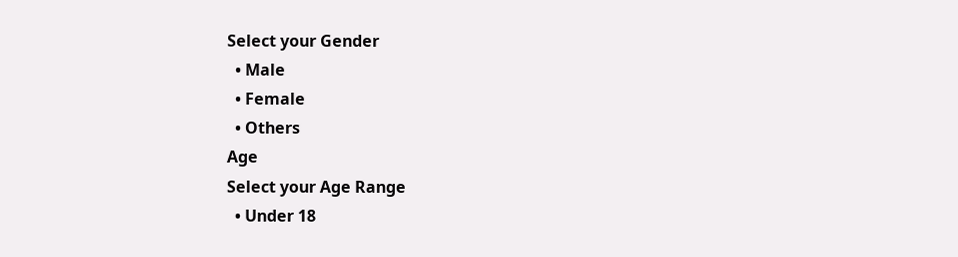Select your Gender
  • Male
  • Female
  • Others
Age
Select your Age Range
  • Under 18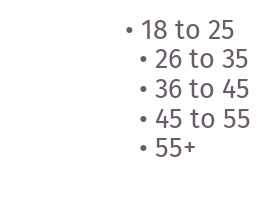• 18 to 25
  • 26 to 35
  • 36 to 45
  • 45 to 55
  • 55+